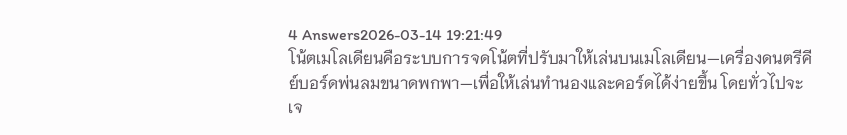4 Answers2026-03-14 19:21:49
โน้ตเมโลเดียนคือระบบการจดโน้ตที่ปรับมาให้เล่นบนเมโลเดียน—เครื่องดนตรีคีย์บอร์ดพ่นลมขนาดพกพา—เพื่อให้เล่นทำนองและคอร์ดได้ง่ายขึ้น โดยทั่วไปจะเจ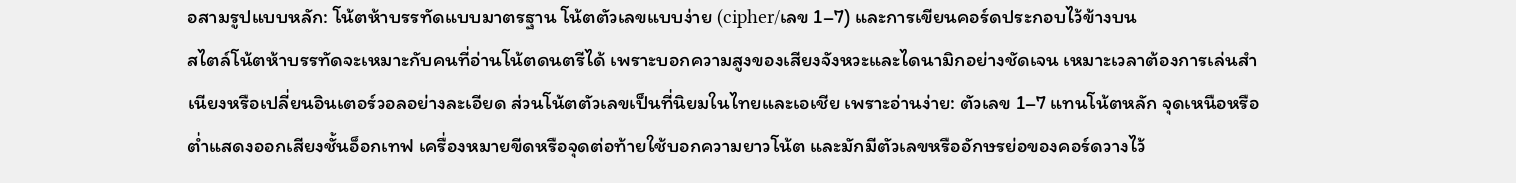อสามรูปแบบหลัก: โน้ตห้าบรรทัดแบบมาตรฐาน โน้ตตัวเลขแบบง่าย (cipher/เลข 1–7) และการเขียนคอร์ดประกอบไว้ข้างบน
สไตล์โน้ตห้าบรรทัดจะเหมาะกับคนที่อ่านโน้ตดนตรีได้ เพราะบอกความสูงของเสียงจังหวะและไดนามิกอย่างชัดเจน เหมาะเวลาต้องการเล่นสำเนียงหรือเปลี่ยนอินเตอร์วอลอย่างละเอียด ส่วนโน้ตตัวเลขเป็นที่นิยมในไทยและเอเชีย เพราะอ่านง่าย: ตัวเลข 1–7 แทนโน้ตหลัก จุดเหนือหรือต่ำแสดงออกเสียงชั้นอ็อกเทฟ เครื่องหมายขีดหรือจุดต่อท้ายใช้บอกความยาวโน้ต และมักมีตัวเลขหรืออักษรย่อของคอร์ดวางไว้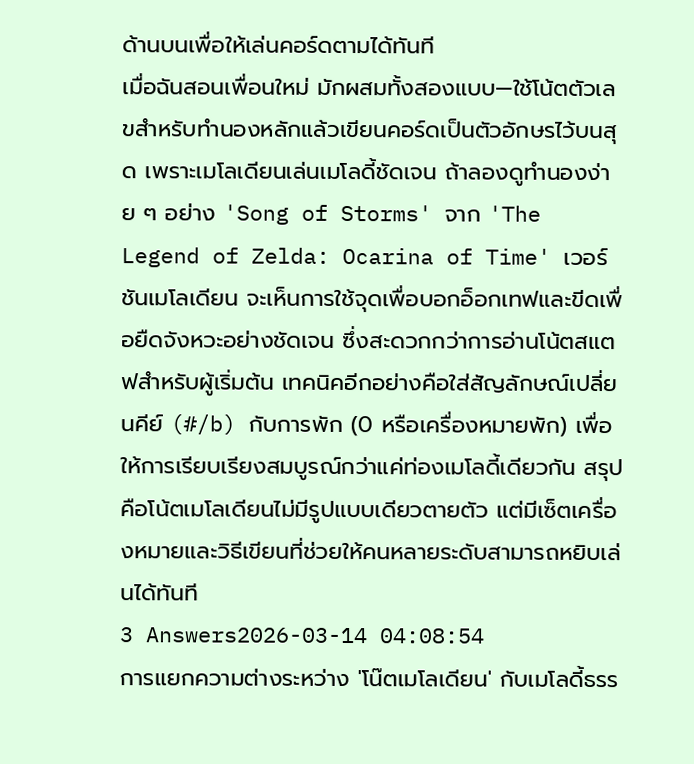ด้านบนเพื่อให้เล่นคอร์ดตามได้ทันที
เมื่อฉันสอนเพื่อนใหม่ มักผสมทั้งสองแบบ—ใช้โน้ตตัวเลขสำหรับทำนองหลักแล้วเขียนคอร์ดเป็นตัวอักษรไว้บนสุด เพราะเมโลเดียนเล่นเมโลดี้ชัดเจน ถ้าลองดูทำนองง่าย ๆ อย่าง 'Song of Storms' จาก 'The Legend of Zelda: Ocarina of Time' เวอร์ชันเมโลเดียน จะเห็นการใช้จุดเพื่อบอกอ็อกเทฟและขีดเพื่อยืดจังหวะอย่างชัดเจน ซึ่งสะดวกกว่าการอ่านโน้ตสแตฟสำหรับผู้เริ่มต้น เทคนิคอีกอย่างคือใส่สัญลักษณ์เปลี่ยนคีย์ (#/b) กับการพัก (0 หรือเครื่องหมายพัก) เพื่อให้การเรียบเรียงสมบูรณ์กว่าแค่ท่องเมโลดี้เดียวกัน สรุปคือโน้ตเมโลเดียนไม่มีรูปแบบเดียวตายตัว แต่มีเซ็ตเครื่องหมายและวิธีเขียนที่ช่วยให้คนหลายระดับสามารถหยิบเล่นได้ทันที
3 Answers2026-03-14 04:08:54
การแยกความต่างระหว่าง 'โน๊ตเมโลเดียน' กับเมโลดี้ธรร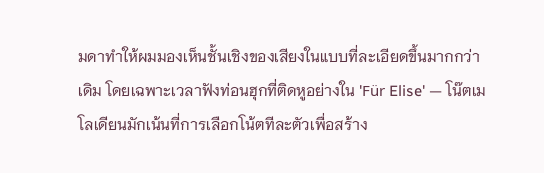มดาทำให้ผมมองเห็นชั้นเชิงของเสียงในแบบที่ละเอียดขึ้นมากกว่าเดิม โดยเฉพาะเวลาฟังท่อนฮุกที่ติดหูอย่างใน 'Für Elise' — โน๊ตเมโลเดียนมักเน้นที่การเลือกโน้ตทีละตัวเพื่อสร้าง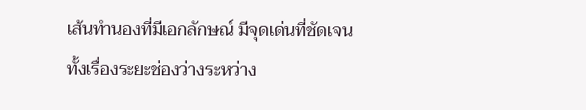เส้นทำนองที่มีเอกลักษณ์ มีจุดเด่นที่ชัดเจน ทั้งเรื่องระยะช่องว่างระหว่าง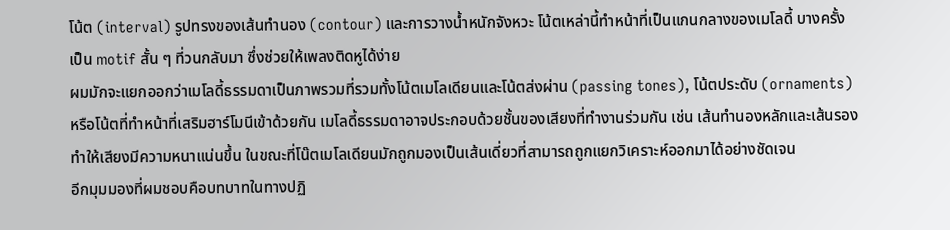โน้ต (interval) รูปทรงของเส้นทำนอง (contour) และการวางน้ำหนักจังหวะ โน้ตเหล่านี้ทำหน้าที่เป็นแกนกลางของเมโลดี้ บางครั้งเป็น motif สั้น ๆ ที่วนกลับมา ซึ่งช่วยให้เพลงติดหูได้ง่าย
ผมมักจะแยกออกว่าเมโลดี้ธรรมดาเป็นภาพรวมที่รวมทั้งโน้ตเมโลเดียนและโน้ตส่งผ่าน (passing tones), โน้ตประดับ (ornaments) หรือโน้ตที่ทำหน้าที่เสริมฮาร์โมนีเข้าด้วยกัน เมโลดี้ธรรมดาอาจประกอบด้วยชั้นของเสียงที่ทำงานร่วมกัน เช่น เส้นทำนองหลักและเส้นรอง ทำให้เสียงมีความหนาแน่นขึ้น ในขณะที่โน๊ตเมโลเดียนมักถูกมองเป็นเส้นเดี่ยวที่สามารถถูกแยกวิเคราะห์ออกมาได้อย่างชัดเจน
อีกมุมมองที่ผมชอบคือบทบาทในทางปฏิ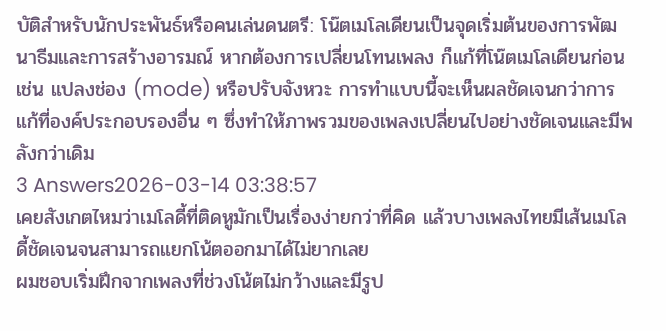บัติสำหรับนักประพันธ์หรือคนเล่นดนตรี: โน๊ตเมโลเดียนเป็นจุดเริ่มต้นของการพัฒนาธีมและการสร้างอารมณ์ หากต้องการเปลี่ยนโทนเพลง ก็แก้ที่โน๊ตเมโลเดียนก่อน เช่น แปลงช่อง (mode) หรือปรับจังหวะ การทำแบบนี้จะเห็นผลชัดเจนกว่าการแก้ที่องค์ประกอบรองอื่น ๆ ซึ่งทำให้ภาพรวมของเพลงเปลี่ยนไปอย่างชัดเจนและมีพลังกว่าเดิม
3 Answers2026-03-14 03:38:57
เคยสังเกตไหมว่าเมโลดี้ที่ติดหูมักเป็นเรื่องง่ายกว่าที่คิด แล้วบางเพลงไทยมีเส้นเมโลดี้ชัดเจนจนสามารถแยกโน้ตออกมาได้ไม่ยากเลย
ผมชอบเริ่มฝึกจากเพลงที่ช่วงโน้ตไม่กว้างและมีรูป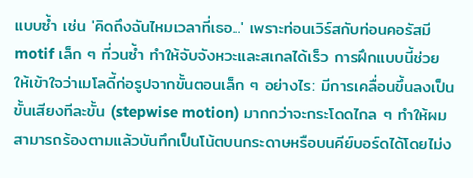แบบซ้ำ เช่น 'คิดถึงฉันไหมเวลาที่เธอ...' เพราะท่อนเวิร์สกับท่อนคอรัสมี motif เล็ก ๆ ที่วนซ้ำ ทำให้จับจังหวะและสเกลได้เร็ว การฝึกแบบนี้ช่วยให้เข้าใจว่าเมโลดี้ก่อรูปจากขั้นตอนเล็ก ๆ อย่างไร: มีการเคลื่อนขึ้นลงเป็นขั้นเสียงทีละขั้น (stepwise motion) มากกว่าจะกระโดดไกล ๆ ทำให้ผมสามารถร้องตามแล้วบันทึกเป็นโน้ตบนกระดาษหรือบนคีย์บอร์ดได้โดยไม่ง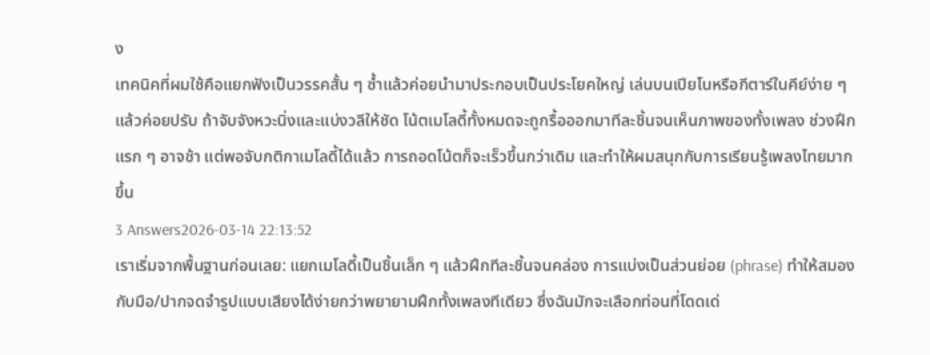ง
เทคนิคที่ผมใช้คือแยกฟังเป็นวรรคสั้น ๆ ซ้ำแล้วค่อยนำมาประกอบเป็นประโยคใหญ่ เล่นบนเปียโนหรือกีตาร์ในคีย์ง่าย ๆ แล้วค่อยปรับ ถ้าจับจังหวะนิ่งและแบ่งวลีให้ชัด โน้ตเมโลดี้ทั้งหมดจะถูกรื้อออกมาทีละชิ้นจนเห็นภาพของทั้งเพลง ช่วงฝึกแรก ๆ อาจช้า แต่พอจับกติกาเมโลดี้ได้แล้ว การถอดโน้ตก็จะเร็วขึ้นกว่าเดิม และทำให้ผมสนุกกับการเรียนรู้เพลงไทยมากขึ้น
3 Answers2026-03-14 22:13:52
เราเริ่มจากพื้นฐานก่อนเลย: แยกเมโลดี้เป็นชิ้นเล็ก ๆ แล้วฝึกทีละชิ้นจนคล่อง การแบ่งเป็นส่วนย่อย (phrase) ทำให้สมองกับมือ/ปากจดจำรูปแบบเสียงได้ง่ายกว่าพยายามฝึกทั้งเพลงทีเดียว ซึ่งฉันมักจะเลือกท่อนที่โดดเด่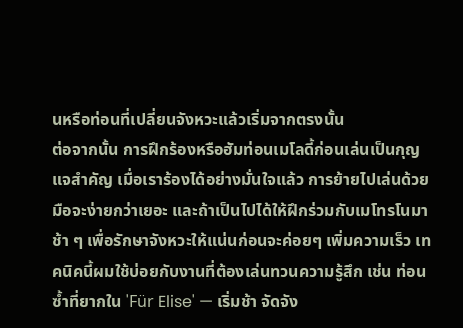นหรือท่อนที่เปลี่ยนจังหวะแล้วเริ่มจากตรงนั้น
ต่อจากนั้น การฝึกร้องหรือฮัมท่อนเมโลดี้ก่อนเล่นเป็นกุญแจสำคัญ เมื่อเราร้องได้อย่างมั่นใจแล้ว การย้ายไปเล่นด้วยมือจะง่ายกว่าเยอะ และถ้าเป็นไปได้ให้ฝึกร่วมกับเมโทรโนมาช้า ๆ เพื่อรักษาจังหวะให้แน่นก่อนจะค่อยๆ เพิ่มความเร็ว เทคนิคนี้ผมใช้บ่อยกับงานที่ต้องเล่นทวนความรู้สึก เช่น ท่อนซ้ำที่ยากใน 'Für Elise' — เริ่มช้า จัดจัง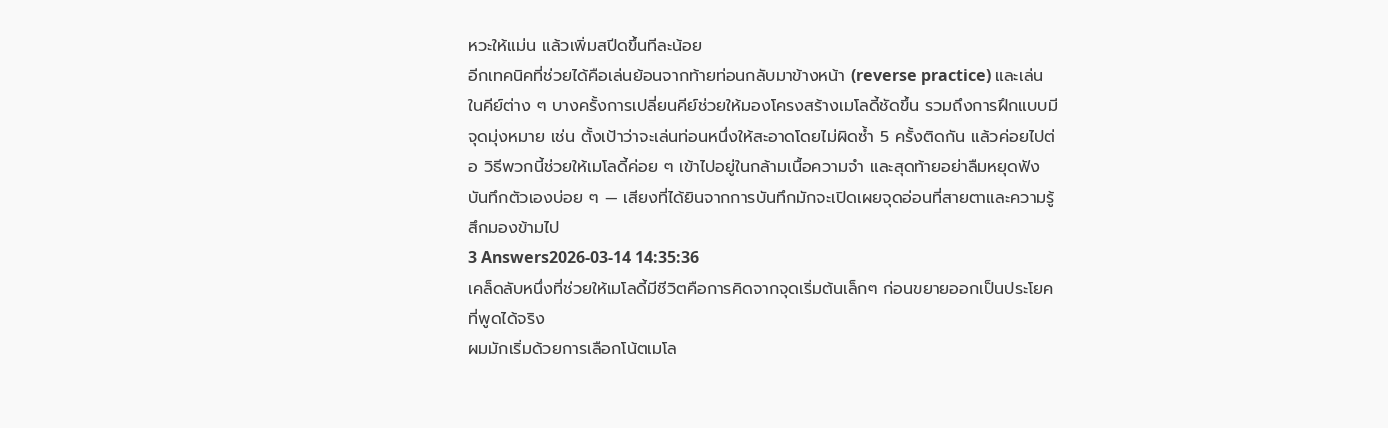หวะให้แม่น แล้วเพิ่มสปีดขึ้นทีละน้อย
อีกเทคนิคที่ช่วยได้คือเล่นย้อนจากท้ายท่อนกลับมาข้างหน้า (reverse practice) และเล่นในคีย์ต่าง ๆ บางครั้งการเปลี่ยนคีย์ช่วยให้มองโครงสร้างเมโลดี้ชัดขึ้น รวมถึงการฝึกแบบมีจุดมุ่งหมาย เช่น ตั้งเป้าว่าจะเล่นท่อนหนึ่งให้สะอาดโดยไม่ผิดซ้ำ 5 ครั้งติดกัน แล้วค่อยไปต่อ วิธีพวกนี้ช่วยให้เมโลดี้ค่อย ๆ เข้าไปอยู่ในกล้ามเนื้อความจำ และสุดท้ายอย่าลืมหยุดฟังบันทึกตัวเองบ่อย ๆ — เสียงที่ได้ยินจากการบันทึกมักจะเปิดเผยจุดอ่อนที่สายตาและความรู้สึกมองข้ามไป
3 Answers2026-03-14 14:35:36
เคล็ดลับหนึ่งที่ช่วยให้เมโลดี้มีชีวิตคือการคิดจากจุดเริ่มต้นเล็กๆ ก่อนขยายออกเป็นประโยคที่พูดได้จริง
ผมมักเริ่มด้วยการเลือกโน้ตเมโล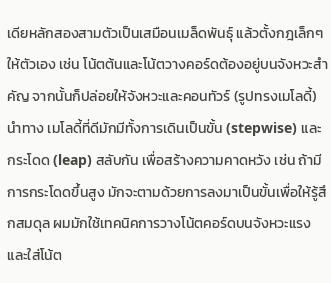เดียหลักสองสามตัวเป็นเสมือนเมล็ดพันธุ์ แล้วตั้งกฎเล็กๆ ให้ตัวเอง เช่น โน้ตต้นและโน้ตวางคอร์ดต้องอยู่บนจังหวะสำคัญ จากนั้นก็ปล่อยให้จังหวะและคอนทัวร์ (รูปทรงเมโลดี้) นำทาง เมโลดี้ที่ดีมักมีทั้งการเดินเป็นขั้น (stepwise) และกระโดด (leap) สลับกัน เพื่อสร้างความคาดหวัง เช่น ถ้ามีการกระโดดขึ้นสูง มักจะตามด้วยการลงมาเป็นขั้นเพื่อให้รู้สึกสมดุล ผมมักใช้เทคนิคการวางโน้ตคอร์ดบนจังหวะแรง และใส่โน้ต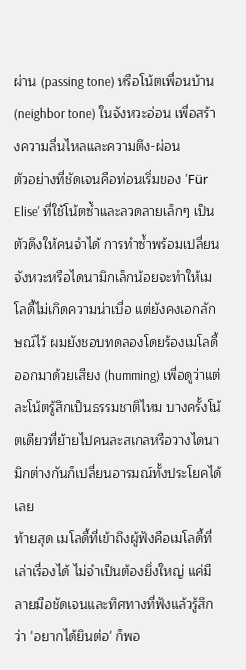ผ่าน (passing tone) หรือโน้ตเพื่อนบ้าน (neighbor tone) ในจังหวะอ่อน เพื่อสร้างความลื่นไหลและความตึง-ผ่อน
ตัวอย่างที่ชัดเจนคือท่อนเริ่มของ 'Für Elise' ที่ใช้โน้ตซ้ำและลวดลายเล็กๆ เป็นตัวดึงให้คนจำได้ การทำซ้ำพร้อมเปลี่ยนจังหวะหรือไดนามิกเล็กน้อยจะทำให้เมโลดี้ไม่เกิดความน่าเบื่อ แต่ยังคงเอกลักษณ์ไว้ ผมยังชอบทดลองโดยร้องเมโลดี้ออกมาด้วยเสียง (humming) เพื่อดูว่าแต่ละโน้ตรู้สึกเป็นธรรมชาติไหม บางครั้งโน้ตเดียวที่ย้ายไปคนละสเกลหรือวางไดนามิกต่างกันก็เปลี่ยนอารมณ์ทั้งประโยคได้เลย
ท้ายสุด เมโลดี้ที่เข้าถึงผู้ฟังคือเมโลดี้ที่เล่าเรื่องได้ ไม่จำเป็นต้องยิ่งใหญ่ แค่มีลายมือชัดเจนและทิศทางที่ฟังแล้วรู้สึกว่า 'อยากได้ยินต่อ' ก็พอ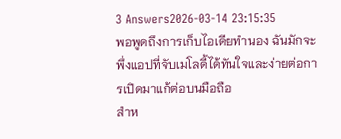3 Answers2026-03-14 23:15:35
พอพูดถึงการเก็บไอเดียทำนอง ฉันมักจะพึ่งแอปที่จับเมโลดี้ได้ทันใจและง่ายต่อการเปิดมาแก้ต่อบนมือถือ
สำห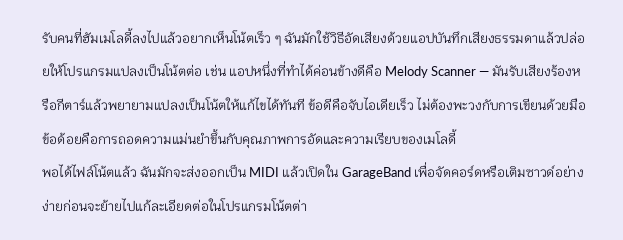รับคนที่ฮัมเมโลดี้ลงไปแล้วอยากเห็นโน้ตเร็ว ๆ ฉันมักใช้วิธีอัดเสียงด้วยแอปบันทึกเสียงธรรมดาแล้วปล่อยให้โปรแกรมแปลงเป็นโน้ตต่อ เช่น แอปหนึ่งที่ทำได้ค่อนข้างดีคือ Melody Scanner — มันรับเสียงร้องหรือกีตาร์แล้วพยายามแปลงเป็นโน้ตให้แก้ไขได้ทันที ข้อดีคือจับไอเดียเร็ว ไม่ต้องพะวงกับการเขียนด้วยมือ ข้อด้อยคือการถอดความแม่นยำขึ้นกับคุณภาพการอัดและความเรียบของเมโลดี้
พอได้ไฟล์โน้ตแล้ว ฉันมักจะส่งออกเป็น MIDI แล้วเปิดใน GarageBand เพื่อจัดคอร์ดหรือเติมซาวด์อย่างง่ายก่อนจะย้ายไปแก้ละเอียดต่อในโปรแกรมโน้ตต่า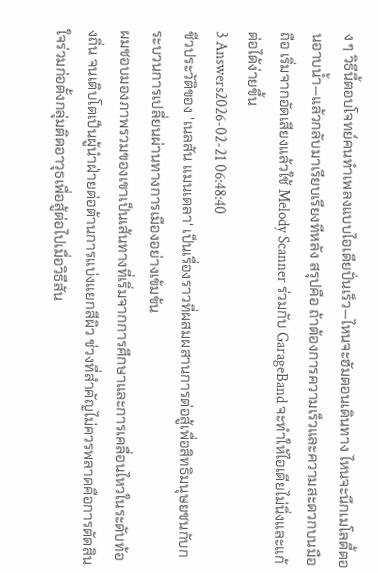ง ๆ วิธีนี้ตอบโจทย์คนทำเพลงแบบไอเดียปั่นเร็ว—ไหนจะฮัมตอนเดินทาง ไหนจะนึกเมโลดี้ตอนอาบน้ำ—แล้วกลับมาเรียบเรียงทีหลัง สรุปคือ ถ้าต้องการความเร็วและความสะดวกบนมือถือ เริ่มจากอัดเสียงแล้วใช้ Melody Scanner ร่วมกับ GarageBand จะทำให้ไอเดียไม่นิ่งและแก้ต่อได้ง่ายขึ้น
3 Answers2026-02-21 06:48:40
ชีวประวัติของ 'เนลสัน แมนเดลา' เป็นเรื่องราวที่ผสมผสานการต่อสู้เพื่อสิทธิมนุษยชนกับกระบวนการเปลี่ยนผ่านทางการเมืองอย่างเข้มข้น
ผมชอบมองภาพรวมของเขาเป็นเส้นทางที่เริ่มจากการศึกษาและการเคลื่อนไหวในระดับท้องถิ่น จนเติบโตเป็นผู้นำฝ่ายต่อต้านการแบ่งแยกสีผิว ช่วงที่สำคัญไม่ควรพลาดคือการตัดสินใจร่วมก่อตั้งกลุ่มติดอาวุธเพื่อสู้ต่อไปเมื่อวิธีสัน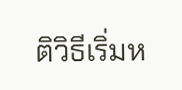ติวิธีเริ่มห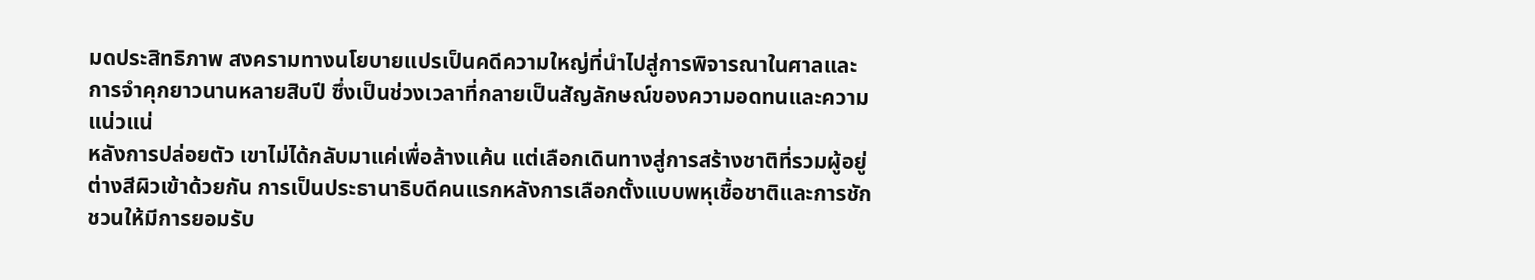มดประสิทธิภาพ สงครามทางนโยบายแปรเป็นคดีความใหญ่ที่นำไปสู่การพิจารณาในศาลและการจำคุกยาวนานหลายสิบปี ซึ่งเป็นช่วงเวลาที่กลายเป็นสัญลักษณ์ของความอดทนและความแน่วแน่
หลังการปล่อยตัว เขาไม่ได้กลับมาแค่เพื่อล้างแค้น แต่เลือกเดินทางสู่การสร้างชาติที่รวมผู้อยู่ต่างสีผิวเข้าด้วยกัน การเป็นประธานาธิบดีคนแรกหลังการเลือกตั้งแบบพหุเชื้อชาติและการชักชวนให้มีการยอมรับ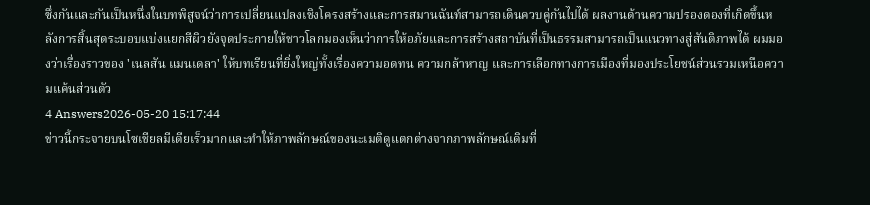ซึ่งกันและกันเป็นหนึ่งในบทพิสูจน์ว่าการเปลี่ยนแปลงเชิงโครงสร้างและการสมานฉันท์สามารถเดินควบคู่กันไปได้ ผลงานด้านความปรองดองที่เกิดขึ้นหลังการสิ้นสุดระบอบแบ่งแยกสีผิวยังจุดประกายให้ชาวโลกมองเห็นว่าการให้อภัยและการสร้างสถาบันที่เป็นธรรมสามารถเป็นแนวทางสู่สันติภาพได้ ผมมองว่าเรื่องราวของ 'เนลสัน แมนเดลา' ให้บทเรียนที่ยิ่งใหญ่ทั้งเรื่องความอดทน ความกล้าหาญ และการเลือกทางการเมืองที่มองประโยชน์ส่วนรวมเหนือความแค้นส่วนตัว
4 Answers2026-05-20 15:17:44
ข่าวนี้กระจายบนโซเชียลมีเดียเร็วมากและทำให้ภาพลักษณ์ของนะเมติดูแตกต่างจากภาพลักษณ์เดิมที่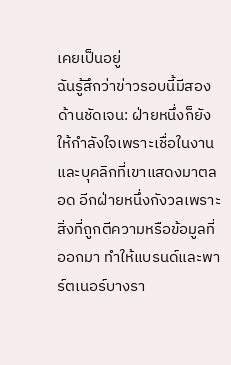เคยเป็นอยู่
ฉันรู้สึกว่าข่าวรอบนี้มีสองด้านชัดเจน: ฝ่ายหนึ่งก็ยังให้กำลังใจเพราะเชื่อในงานและบุคลิกที่เขาแสดงมาตลอด อีกฝ่ายหนึ่งกังวลเพราะสิ่งที่ถูกตีความหรือข้อมูลที่ออกมา ทำให้แบรนด์และพาร์ตเนอร์บางรา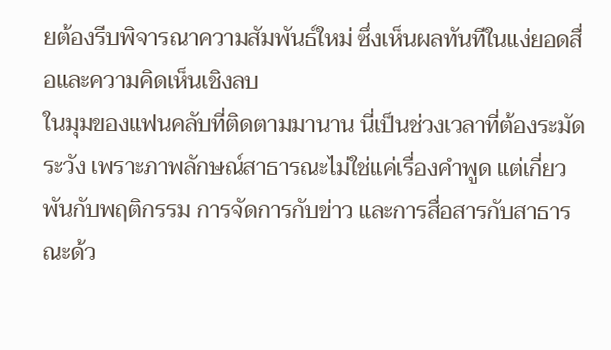ยต้องรีบพิจารณาความสัมพันธ์ใหม่ ซึ่งเห็นผลทันทีในแง่ยอดสื่อและความคิดเห็นเชิงลบ
ในมุมของแฟนคลับที่ติดตามมานาน นี่เป็นช่วงเวลาที่ต้องระมัดระวัง เพราะภาพลักษณ์สาธารณะไม่ใช่แค่เรื่องคำพูด แต่เกี่ยวพันกับพฤติกรรม การจัดการกับข่าว และการสื่อสารกับสาธารณะด้ว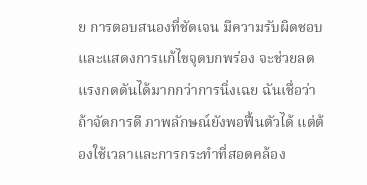ย การตอบสนองที่ชัดเจน มีความรับผิดชอบ และแสดงการแก้ไขจุดบกพร่อง จะช่วยลดแรงกดดันได้มากกว่าการนิ่งเฉย ฉันเชื่อว่าถ้าจัดการดี ภาพลักษณ์ยังพอฟื้นตัวได้ แต่ต้องใช้เวลาและการกระทำที่สอดคล้อง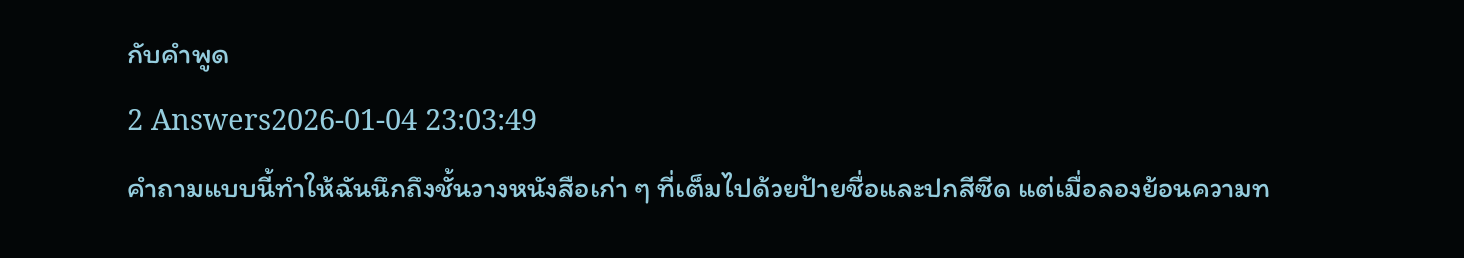กับคำพูด
2 Answers2026-01-04 23:03:49
คำถามแบบนี้ทำให้ฉันนึกถึงชั้นวางหนังสือเก่า ๆ ที่เต็มไปด้วยป้ายชื่อและปกสีซีด แต่เมื่อลองย้อนความท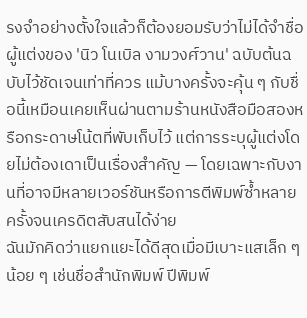รงจำอย่างตั้งใจแล้วก็ต้องยอมรับว่าไม่ได้จำชื่อผู้แต่งของ 'นิว โนเบิล งามวงศ์วาน' ฉบับต้นฉบับไว้ชัดเจนเท่าที่ควร แม้บางครั้งจะคุ้น ๆ กับชื่อนี้เหมือนเคยเห็นผ่านตามร้านหนังสือมือสองหรือกระดาษโน้ตที่พับเก็บไว้ แต่การระบุผู้แต่งโดยไม่ต้องเดาเป็นเรื่องสำคัญ — โดยเฉพาะกับงานที่อาจมีหลายเวอร์ชันหรือการตีพิมพ์ซ้ำหลายครั้งจนเครดิตสับสนได้ง่าย
ฉันมักคิดว่าแยกแยะได้ดีสุดเมื่อมีเบาะแสเล็ก ๆ น้อย ๆ เช่นชื่อสำนักพิมพ์ ปีพิมพ์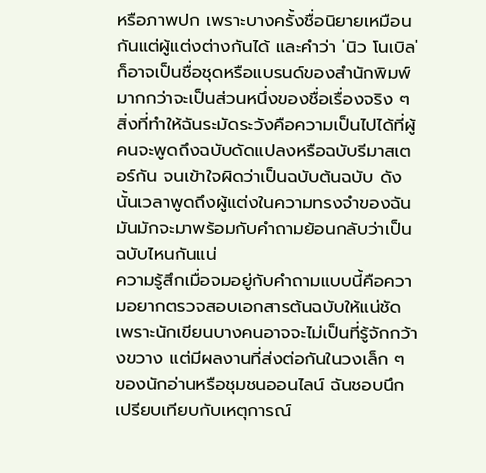หรือภาพปก เพราะบางครั้งชื่อนิยายเหมือนกันแต่ผู้แต่งต่างกันได้ และคำว่า 'นิว โนเบิล' ก็อาจเป็นชื่อชุดหรือแบรนด์ของสำนักพิมพ์มากกว่าจะเป็นส่วนหนึ่งของชื่อเรื่องจริง ๆ สิ่งที่ทำให้ฉันระมัดระวังคือความเป็นไปได้ที่ผู้คนจะพูดถึงฉบับดัดแปลงหรือฉบับรีมาสเตอร์กัน จนเข้าใจผิดว่าเป็นฉบับต้นฉบับ ดังนั้นเวลาพูดถึงผู้แต่งในความทรงจำของฉัน มันมักจะมาพร้อมกับคำถามย้อนกลับว่าเป็นฉบับไหนกันแน่
ความรู้สึกเมื่อจมอยู่กับคำถามแบบนี้คือความอยากตรวจสอบเอกสารต้นฉบับให้แน่ชัด เพราะนักเขียนบางคนอาจจะไม่เป็นที่รู้จักกว้างขวาง แต่มีผลงานที่ส่งต่อกันในวงเล็ก ๆ ของนักอ่านหรือชุมชนออนไลน์ ฉันชอบนึกเปรียบเทียบกับเหตุการณ์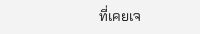ที่เคยเจ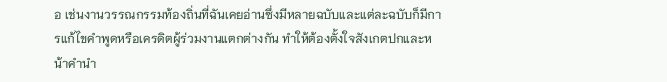อ เช่นงานวรรณกรรมท้องถิ่นที่ฉันเคยอ่านซึ่งมีหลายฉบับและแต่ละฉบับก็มีการแก้ไขคำพูดหรือเครดิตผู้ร่วมงานแตกต่างกัน ทำให้ต้องตั้งใจสังเกตปกและหน้าคำนำ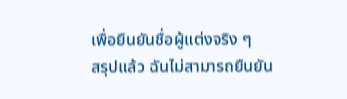เพื่อยืนยันชื่อผู้แต่งจริง ๆ
สรุปแล้ว ฉันไม่สามารถยืนยัน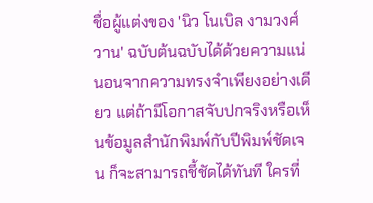ชื่อผู้แต่งของ 'นิว โนเบิล งามวงศ์วาน' ฉบับต้นฉบับได้ด้วยความแน่นอนจากความทรงจำเพียงอย่างเดียว แต่ถ้ามีโอกาสจับปกจริงหรือเห็นข้อมูลสำนักพิมพ์กับปีพิมพ์ชัดเจน ก็จะสามารถชี้ชัดได้ทันที ใครที่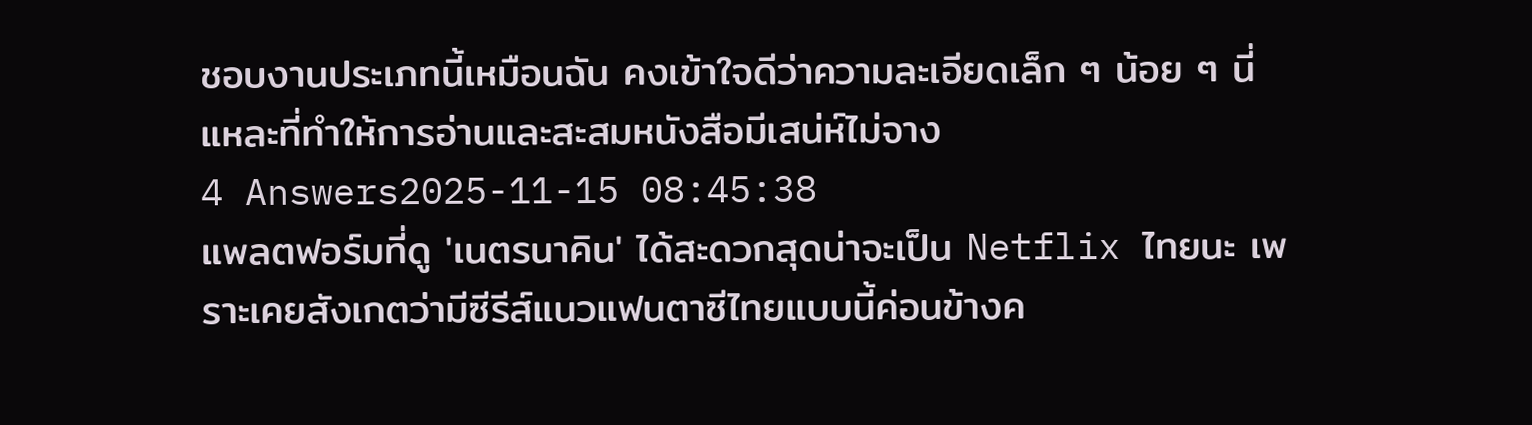ชอบงานประเภทนี้เหมือนฉัน คงเข้าใจดีว่าความละเอียดเล็ก ๆ น้อย ๆ นี่แหละที่ทำให้การอ่านและสะสมหนังสือมีเสน่ห์ไม่จาง
4 Answers2025-11-15 08:45:38
แพลตฟอร์มที่ดู 'เนตรนาคิน' ได้สะดวกสุดน่าจะเป็น Netflix ไทยนะ เพราะเคยสังเกตว่ามีซีรีส์แนวแฟนตาซีไทยแบบนี้ค่อนข้างค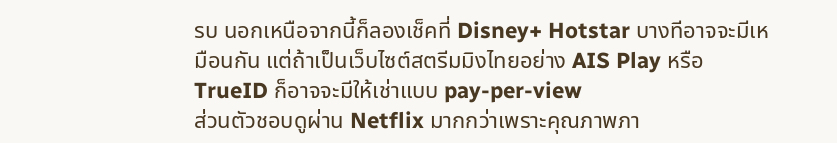รบ นอกเหนือจากนี้ก็ลองเช็คที่ Disney+ Hotstar บางทีอาจจะมีเหมือนกัน แต่ถ้าเป็นเว็บไซต์สตรีมมิงไทยอย่าง AIS Play หรือ TrueID ก็อาจจะมีให้เช่าแบบ pay-per-view
ส่วนตัวชอบดูผ่าน Netflix มากกว่าเพราะคุณภาพภา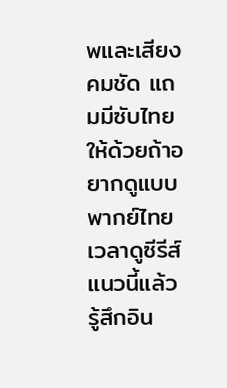พและเสียงคมชัด แถมมีซับไทยให้ด้วยถ้าอยากดูแบบพากย์ไทย เวลาดูซีรีส์แนวนี้แล้วรู้สึกอิน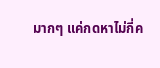มากๆ แค่กดหาไม่กี่ค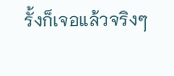รั้งก็เจอแล้วจริงๆ